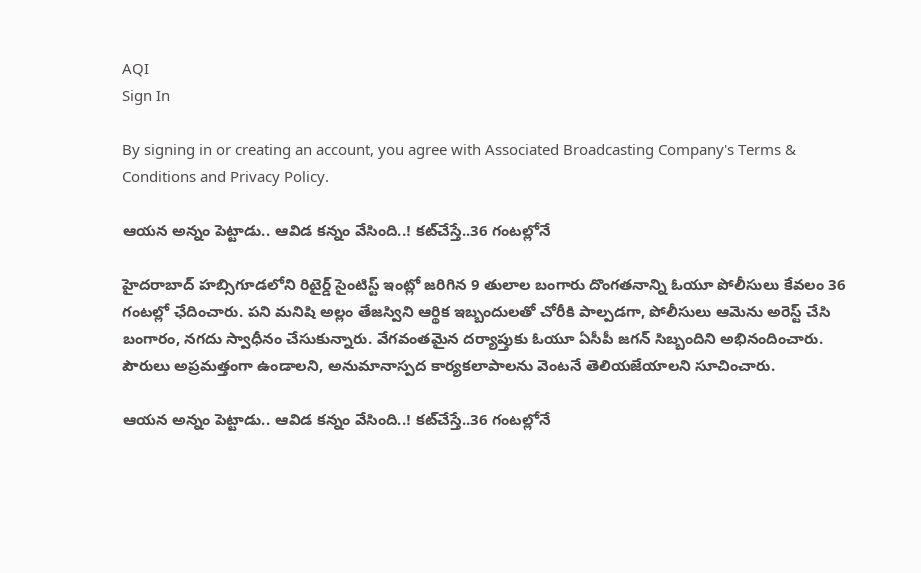AQI
Sign In

By signing in or creating an account, you agree with Associated Broadcasting Company's Terms & Conditions and Privacy Policy.

ఆయన అన్నం పెట్టాడు.. ఆవిడ కన్నం వేసింది..! కట్‌చేస్తే..36 గంటల్లోనే

హైదరాబాద్ హబ్సిగూడలోని రిటైర్డ్ సైంటిస్ట్ ఇంట్లో జరిగిన 9 తులాల బంగారు దొంగతనాన్ని ఓయూ పోలీసులు కేవలం 36 గంటల్లో ఛేదించారు. పని మనిషి అల్లం తేజస్విని ఆర్థిక ఇబ్బందులతో చోరీకి పాల్పడగా, పోలీసులు ఆమెను అరెస్ట్ చేసి బంగారం, నగదు స్వాధీనం చేసుకున్నారు. వేగవంతమైన దర్యాప్తుకు ఓయూ ఏసీపీ జగన్ సిబ్బందిని అభినందించారు. పౌరులు అప్రమత్తంగా ఉండాలని, అనుమానాస్పద కార్యకలాపాలను వెంటనే తెలియజేయాలని సూచించారు.

ఆయన అన్నం పెట్టాడు.. ఆవిడ కన్నం వేసింది..! కట్‌చేస్తే..36 గంటల్లోనే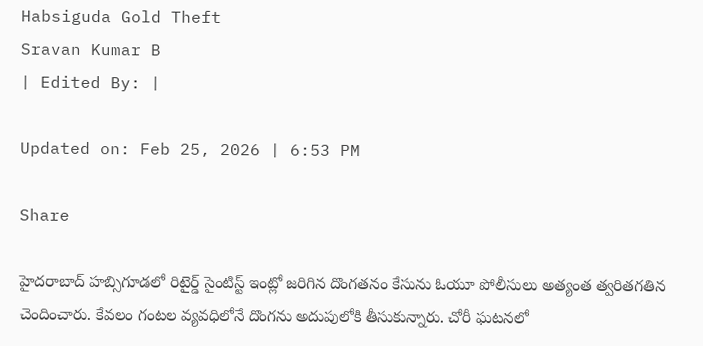Habsiguda Gold Theft
Sravan Kumar B
| Edited By: |

Updated on: Feb 25, 2026 | 6:53 PM

Share

హైదరాబాద్ హబ్సిగూడలో రిటైర్డ్ సైంటిస్ట్ ఇంట్లో జరిగిన దొంగతనం కేసును ఓయూ పోలీసులు అత్యంత త్వరితగతిన చెందించారు. కేవలం గంటల వ్యవధిలోనే దొంగను అదుపులోకి తీసుకున్నారు. చోరీ ఘటనలో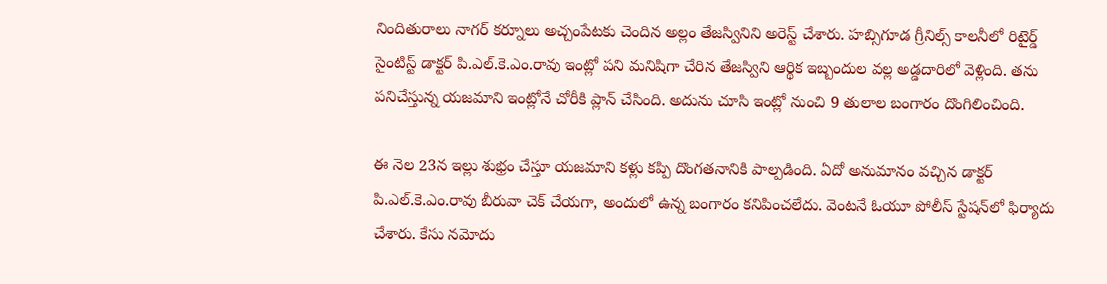నిందితురాలు నాగర్ కర్నూలు అచ్చంపేటకు చెందిన అల్లం తేజస్వినిని అరెస్ట్ చేశారు. హబ్సిగూడ గ్రీనిల్స్ కాలనీలో రిటైర్డ్ సైంటిస్ట్ డాక్టర్ పి.ఎల్.కె.ఎం.రావు ఇంట్లో పని మనిషిగా చేరిన తేజస్విని ఆర్థిక ఇబ్బందుల వల్ల అడ్డదారిలో వెళ్లింది. తను పనిచేస్తున్న యజమాని ఇంట్లోనే చోరీకి ప్లాన్‌ చేసింది. అదును చూసి ఇంట్లో నుంచి 9 తులాల బంగారం దొంగిలించింది.

ఈ నెల 23న ఇల్లు శుభ్రం చేస్తూ యజమాని కళ్లు కప్పి దొంగతనానికి పాల్పడింది. ఏదో అనుమానం వచ్చిన డాక్టర్ పి.ఎల్.కె.ఎం.రావు బీరువా చెక్‌ చేయగా, అందులో ఉన్న బంగారం కనిపించలేదు. వెంటనే ఓయూ పోలీస్ స్టేషన్‌లో ఫిర్యాదు చేశారు. కేసు నమోదు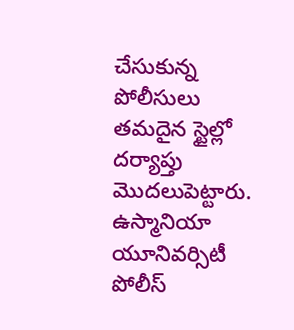చేసుకున్న పోలీసులు తమదైన స్టైల్లో దర్యాప్తు మొదలుపెట్టారు. ఉస్మానియా యూనివర్సిటీ పోలీస్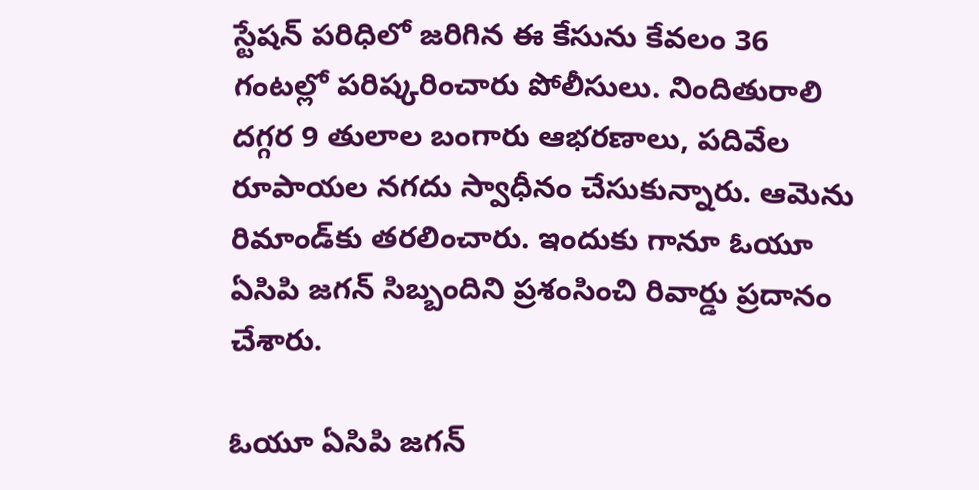స్టేషన్ పరిధిలో జరిగిన ఈ కేసును కేవలం 36 గంటల్లో పరిష్కరించారు పోలీసులు. నిందితురాలి దగ్గర 9 తులాల బంగారు ఆభరణాలు, పదివేల రూపాయల నగదు స్వాధీనం చేసుకున్నారు. ఆమెను రిమాండ్‌కు తరలించారు. ఇందుకు గానూ ఓయూ ఏసిపి జగన్ సిబ్బందిని ప్రశంసించి రివార్డు ప్రదానం చేశారు.

ఓయూ ఏసిపి జగన్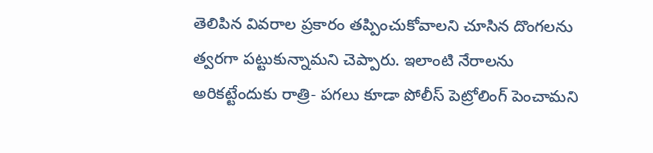తెలిపిన వివరాల ప్రకారం తప్పించుకోవాలని చూసిన దొంగలను త్వరగా పట్టుకున్నామని చెప్పారు. ఇలాంటి నేరాలను అరికట్టేందుకు రాత్రి- పగలు కూడా పోలీస్‌ పెట్రోలింగ్‌ పెంచామని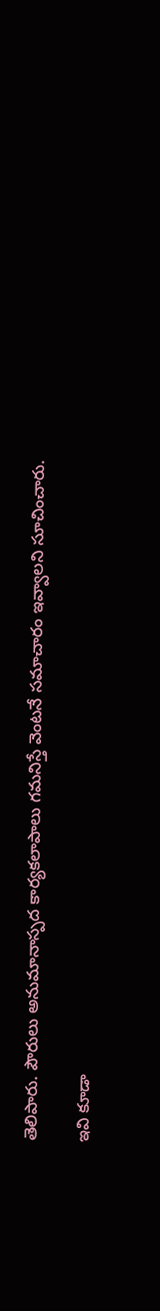తెలిపారు. పౌరులు అనుమానాస్పద కార్యకలాపాలు గమనిస్తే వెంటనే సమాచారం ఇవ్వాలని సూచించారు.

ఇవి కూడా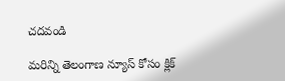చదవండి

మరిన్ని తెలంగాణ న్యూస్ కోసం క్లిక్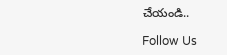చేయండి..

Follow Us